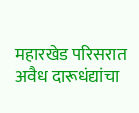महारखेड परिसरात अवैध दारूधंद्यांचा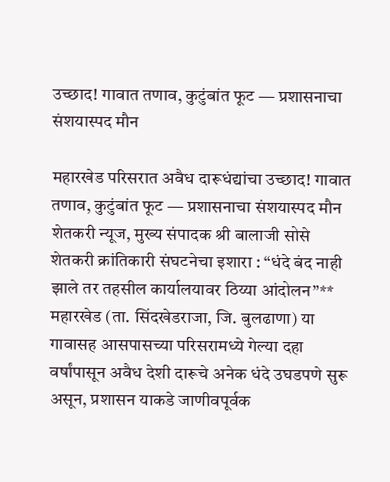उच्छाद! गावात तणाव, कुटुंबांत फूट — प्रशासनाचा संशयास्पद मौन

महारखेड परिसरात अवैध दारूधंद्यांचा उच्छाद! गावात तणाव, कुटुंबांत फूट — प्रशासनाचा संशयास्पद मौन
शेतकरी न्यूज, मुख्य संपादक श्री बालाजी सोसे
शेतकरी क्रांतिकारी संघटनेचा इशारा : “धंदे बंद नाही झाले तर तहसील कार्यालयावर ठिय्या आंदोलन”**
महारखेड (ता. सिंदखेडराजा, जि. बुलढाणा) या गावासह आसपासच्या परिसरामध्ये गेल्या दहा वर्षांपासून अवैध देशी दारूचे अनेक धंदे उघडपणे सुरू असून, प्रशासन याकडे जाणीवपूर्वक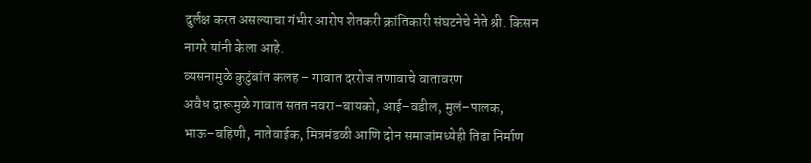दुर्लक्ष करत असल्याचा गंभीर आरोप शेतकरी क्रांतिकारी संघटनेचे नेते श्री. किसन नागरे यांनी केला आहे.
व्यसनामुळे कुटुंबांत कलह – गावात दररोज तणावाचे वातावरण
अवैध दारूमुळे गावात सतत नवरा–बायको, आई–वडील, मुलं–पालक, भाऊ–बहिणी, नातेवाईक, मित्रमंडळी आणि दोन समाजांमध्येही तिढा निर्माण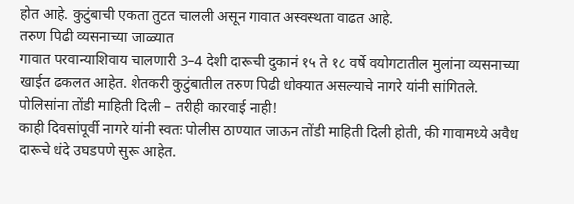होत आहे. कुटुंबाची एकता तुटत चालली असून गावात अस्वस्थता वाढत आहे.
तरुण पिढी व्यसनाच्या जाळ्यात
गावात परवान्याशिवाय चालणारी 3–4 देशी दारूची दुकानं १५ ते १८ वर्षे वयोगटातील मुलांना व्यसनाच्या खाईत ढकलत आहेत. शेतकरी कुटुंबातील तरुण पिढी धोक्यात असल्याचे नागरे यांनी सांगितले.
पोलिसांना तोंडी माहिती दिली – तरीही कारवाई नाही!
काही दिवसांपूर्वी नागरे यांनी स्वतः पोलीस ठाण्यात जाऊन तोंडी माहिती दिली होती, की गावामध्ये अवैध दारूचे धंदे उघडपणे सुरू आहेत.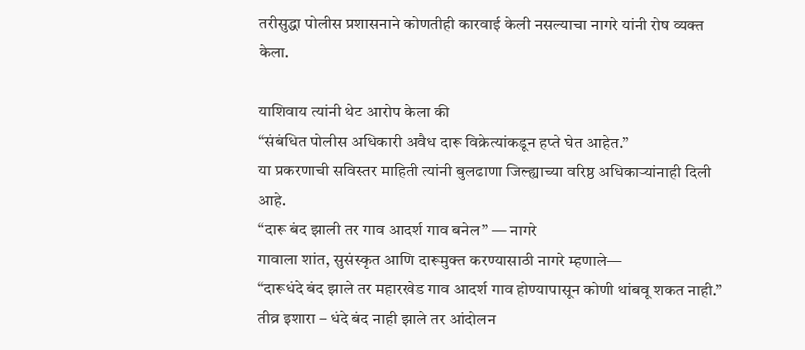तरीसुद्धा पोलीस प्रशासनाने कोणतीही कारवाई केली नसल्याचा नागरे यांनी रोष व्यक्त केला.

याशिवाय त्यांनी थेट आरोप केला की
“संबंधित पोलीस अधिकारी अवैध दारू विक्रेत्यांकडून हप्ते घेत आहेत.”
या प्रकरणाची सविस्तर माहिती त्यांनी बुलढाणा जिल्ह्याच्या वरिष्ठ अधिकाऱ्यांनाही दिली आहे.
“दारू बंद झाली तर गाव आदर्श गाव बनेल” — नागरे
गावाला शांत, सुसंस्कृत आणि दारूमुक्त करण्यासाठी नागरे म्हणाले—
“दारूधंदे बंद झाले तर महारखेड गाव आदर्श गाव होण्यापासून कोणी थांबवू शकत नाही.”
तीव्र इशारा – धंदे बंद नाही झाले तर आंदोलन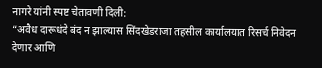नागरे यांनी स्पष्ट चेतावणी दिली:
“अवैध दारूधंदे बंद न झाल्यास सिंदखेडराजा तहसील कार्यालयात रिसर्च निवेदन देणार आणि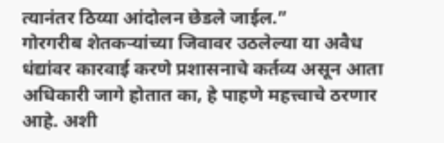त्यानंतर ठिय्या आंदोलन छेडले जाईल.”
गोरगरीब शेतकऱ्यांच्या जिवावर उठलेल्या या अवैध धंद्यांवर कारवाई करणे प्रशासनाचे कर्तव्य असून आता अधिकारी जागे होतात का, हे पाहणे महत्त्वाचे ठरणार आहे. अशी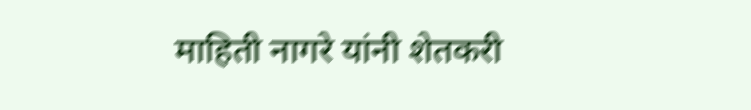माहिती नागरे यांनी शेतकरी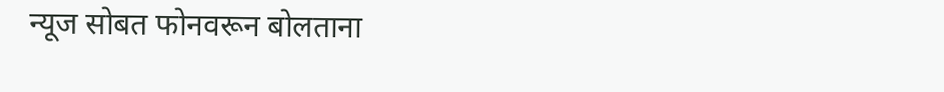न्यूज सोबत फोनवरून बोलताना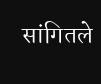सांगितले